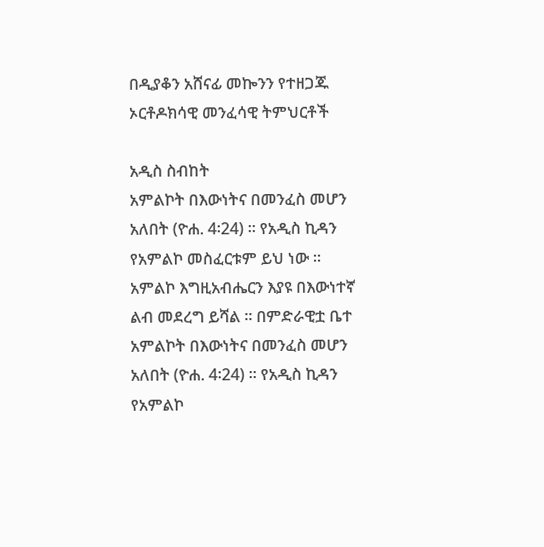በዲያቆን አሸናፊ መኰንን የተዘጋጁ ኦርቶዶክሳዊ መንፈሳዊ ትምህርቶች

አዲስ ስብከት
አምልኮት በእውነትና በመንፈስ መሆን አለበት (ዮሐ. 4፡24) ። የአዲስ ኪዳን የአምልኮ መስፈርቱም ይህ ነው ። አምልኮ እግዚአብሔርን እያዩ በእውነተኛ ልብ መደረግ ይሻል ። በምድራዊቷ ቤተ
አምልኮት በእውነትና በመንፈስ መሆን አለበት (ዮሐ. 4፡24) ። የአዲስ ኪዳን የአምልኮ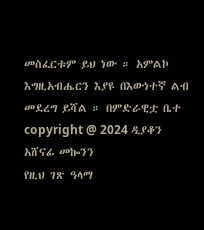መስፈርቱም ይህ ነው ። አምልኮ እግዚአብሔርን እያዩ በእውነተኛ ልብ መደረግ ይሻል ። በምድራዊቷ ቤተ
copyright @ 2024 ዲያቆን አሸናፊ መኰንን
የዚህ ገጽ ዓላማ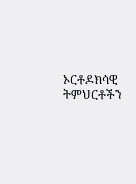ኦርቶዶክሳዊ ትምህርቶችን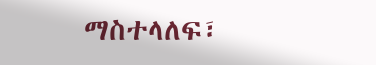ማስተላለፍ፣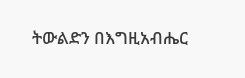ትውልድን በእግዚአብሔር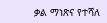ቃል ማነጽና የተሻለ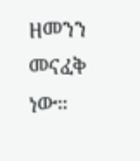ዘመንን መናፈቅ ነው።